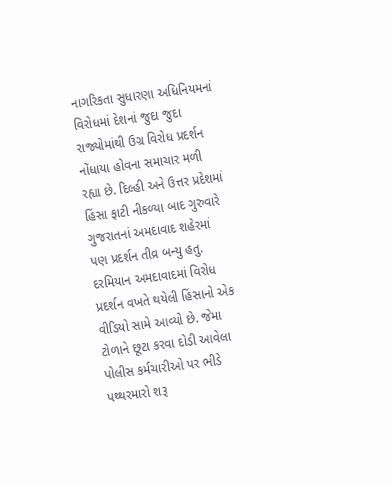નાગરિકતા સુધારણા અધિનિયમનાં વિરોધમાં દેશનાં જુદા જુદા રાજ્યોમાંથી ઉગ્ર વિરોધ પ્રદર્શન નોંધાયા હોવના સમાચાર મળી રહ્યા છે. દિલ્હી અને ઉત્તર પ્રદેશમાં હિંસા ફાટી નીકળ્યા બાદ ગુરુવારે ગુજરાતનાં અમદાવાદ શહેરમાં પણ પ્રદર્શન તીવ્ર બન્યુ હતુ. દરમિયાન અમદાવાદમાં વિરોધ પ્રદર્શન વખતે થયેલી હિંસાનો એક વીડિયો સામે આવ્યો છે. જેમા ટોળાને છૂટા કરવા દોડી આવેલા પોલીસ કર્મચારીઓ પર ભીડે પથ્થરમારો શરૂ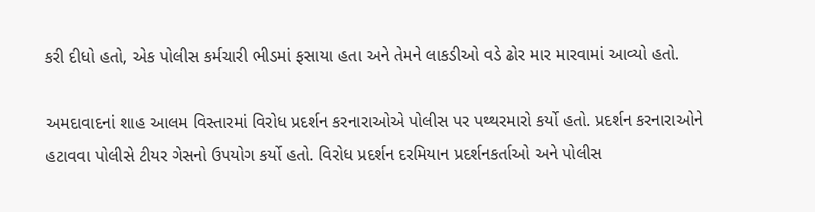કરી દીધો હતો, એક પોલીસ કર્મચારી ભીડમાં ફસાયા હતા અને તેમને લાકડીઓ વડે ઢોર માર મારવામાં આવ્યો હતો.

અમદાવાદનાં શાહ આલમ વિસ્તારમાં વિરોધ પ્રદર્શન કરનારાઓએ પોલીસ પર પથ્થરમારો કર્યો હતો. પ્રદર્શન કરનારાઓને હટાવવા પોલીસે ટીયર ગેસનો ઉપયોગ કર્યો હતો. વિરોધ પ્રદર્શન દરમિયાન પ્રદર્શનકર્તાઓ અને પોલીસ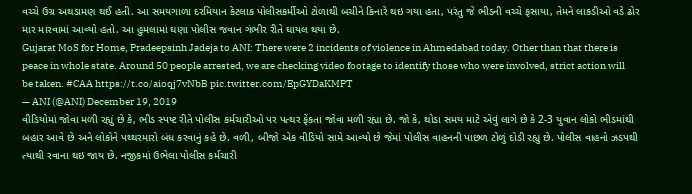વચ્ચે ઉગ્ર અથડામણ થઈ હતી. આ સમયગાળા દરમિયાન કેટલાક પોલીસકર્મીઓ ટોળાથી બચીને કિનારે થઇ ગયા હતા, પરંતુ જે ભીડની વચ્ચે ફસાયા, તેમને લાકડીઓ વડે ઢોર માર મારવામાં આવ્યો હતો. આ હુમલામાં ઘણા પોલીસ જવાન ગંભીર રીતે ઘાયલ થયા છે.
Gujarat MoS for Home, Pradeepsinh Jadeja to ANI: There were 2 incidents of violence in Ahmedabad today. Other than that there is peace in whole state. Around 50 people arrested, we are checking video footage to identify those who were involved, strict action will be taken. #CAA https://t.co/aioqj7vNbB pic.twitter.com/EpGYDaKMPT
— ANI (@ANI) December 19, 2019
વીડિયોમાં જોવા મળી રહ્યું છે કે, ભીડ સ્પષ્ટ રીતે પોલીસ કર્મચારીઓ પર પત્થર ફેંકતા જોવા મળી રહ્યા છે. જો કે, થોડા સમય માટે એવું લાગે છે કે 2-3 યુવાન લોકો ભીડમાંથી બહાર આવે છે અને લોકોને પથ્થરમારો બંધ કરવાનું કહે છે. વળી, બીજો એક વીડિયો સામે આવ્યો છે જેમાં પોલીસ વાહનની પાછળ ટોળું દોડી રહ્યુ છે. પોલીસ વાહનો ઝડપથી ત્યાથી રવાના થઇ જાય છે. નજીકમાં ઉભેલા પોલીસ કર્મચારી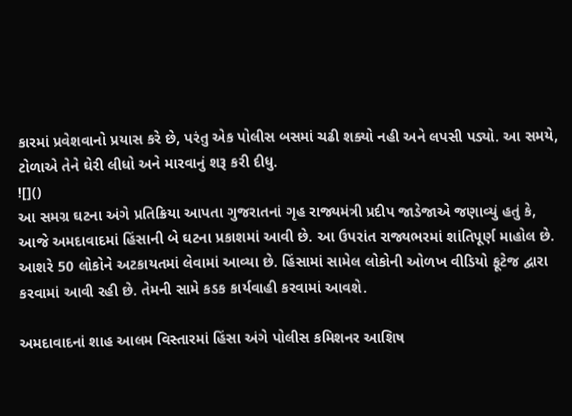કારમાં પ્રવેશવાનો પ્રયાસ કરે છે, પરંતુ એક પોલીસ બસમાં ચઢી શક્યો નહી અને લપસી પડ્યો. આ સમયે, ટોળાએ તેને ઘેરી લીધો અને મારવાનું શરૂ કરી દીધુ.
![]()
આ સમગ્ર ઘટના અંગે પ્રતિક્રિયા આપતા ગુજરાતનાં ગૃહ રાજ્યમંત્રી પ્રદીપ જાડેજાએ જણાવ્યું હતું કે, આજે અમદાવાદમાં હિંસાની બે ઘટના પ્રકાશમાં આવી છે. આ ઉપરાંત રાજ્યભરમાં શાંતિપૂર્ણ માહોલ છે. આશરે 50 લોકોને અટકાયતમાં લેવામાં આવ્યા છે. હિંસામાં સામેલ લોકોની ઓળખ વીડિયો ફૂટેજ દ્વારા કરવામાં આવી રહી છે. તેમની સામે કડક કાર્યવાહી કરવામાં આવશે.

અમદાવાદનાં શાહ આલમ વિસ્તારમાં હિંસા અંગે પોલીસ કમિશનર આશિષ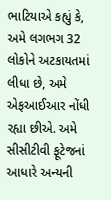ભાટિયાએ કહ્યું કે, અમે લગભગ 32 લોકોને અટકાયતમાં લીધા છે, અમે એફઆઈઆર નોંધી રહ્યા છીએ. અમે સીસીટીવી ફૂટેજનાં આધારે અન્યની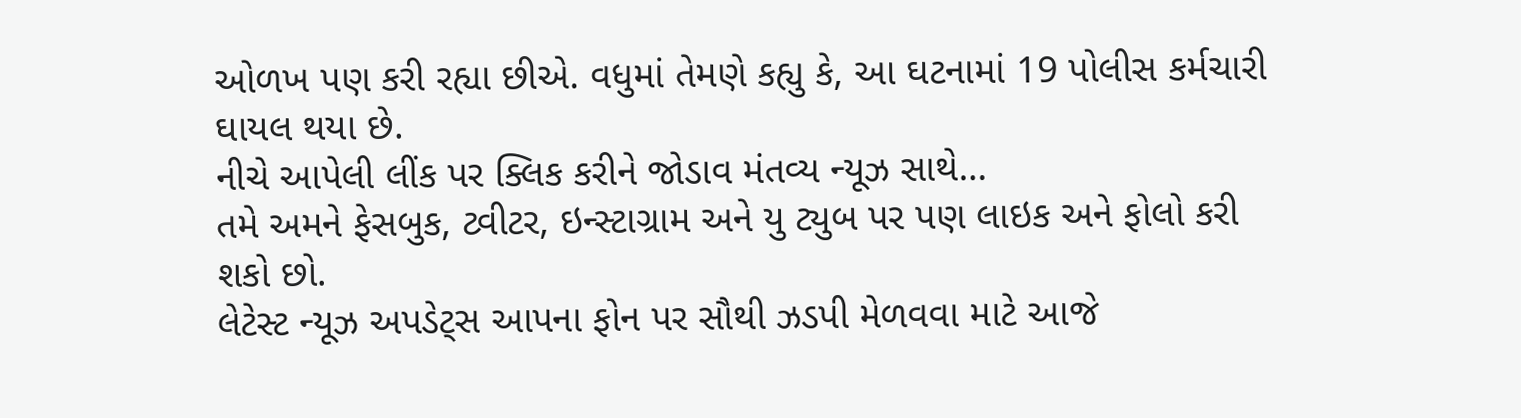ઓળખ પણ કરી રહ્યા છીએ. વધુમાં તેમણે કહ્યુ કે, આ ઘટનામાં 19 પોલીસ કર્મચારી ઘાયલ થયા છે.
નીચે આપેલી લીંક પર ક્લિક કરીને જોડાવ મંતવ્ય ન્યૂઝ સાથે…
તમે અમને ફેસબુક, ટ્વીટર, ઇન્સ્ટાગ્રામ અને યુ ટ્યુબ પર પણ લાઇક અને ફોલો કરી શકો છો.
લેટેસ્ટ ન્યૂઝ અપડેટ્સ આપના ફોન પર સૌથી ઝડપી મેળવવા માટે આજે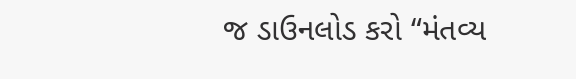જ ડાઉનલોડ કરો “મંતવ્ય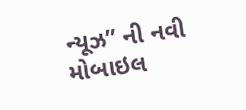ન્યૂઝ” ની નવી મોબાઇલ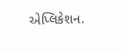એપ્લિકેશન.